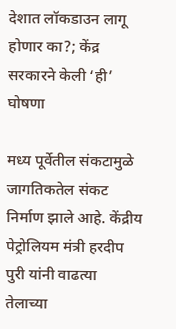देशात लॉकडाउन लागू होणार का?; केंद्र सरकारने केली ‘ही’ घोषणा

मध्य पूर्वेतील संकटामुळे जागतिकतेल संकट निर्माण झाले आहे. केंद्रीय पेट्रोलियम मंत्री हरदीप पुरी यांनी वाढत्या तेलाच्या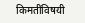किमतींविषयी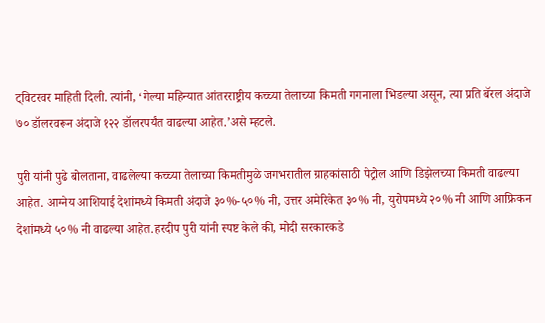ट्विटरवर माहिती दिली. त्यांनी, ‘गेल्या महिन्यात आंतरराष्ट्रीय कच्च्या तेलाच्या किमती गगनाला भिडल्या असून, त्या प्रति बॅरल अंदाजे ७० डॉलरवरून अंदाजे १२२ डॉलरपर्यंत वाढल्या आहेत.’असे म्हटले.

पुरी यांनी पुढे बोलताना, वाढलेल्या कच्च्या तेलाच्या किमतीमुळे जगभरातील ग्राहकांसाठी पेट्रोल आणि डिझेलच्या किमती वाढल्या आहेत. आग्नेय आशियाई देशांमध्ये किमती अंदाजे ३०%-५०% नी, उत्तर अमेरिकेत ३०% नी, युरोपमध्ये २०% नी आणि आफ्रिकन देशांमध्ये ५०% नी वाढल्या आहेत.हरदीप पुरी यांनी स्पष्ट केले की, मोदी सरकारकडे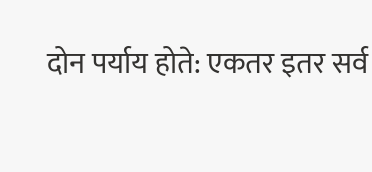दोन पर्याय होते: एकतर इतर सर्व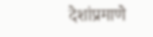देशांप्रमाणे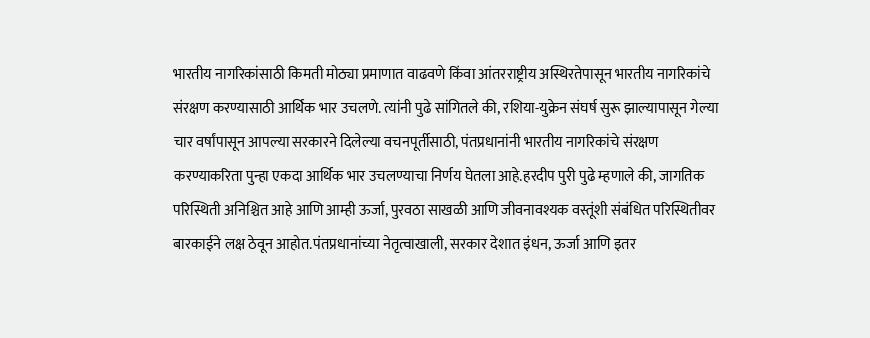भारतीय नागरिकांसाठी किमती मोठ्या प्रमाणात वाढवणे किंवा आंतरराष्ट्रीय अस्थिरतेपासून भारतीय नागरिकांचे संरक्षण करण्यासाठी आर्थिक भार उचलणे. त्यांनी पुढे सांगितले की, रशिया-युक्रेन संघर्ष सुरू झाल्यापासून गेल्या चार वर्षांपासून आपल्या सरकारने दिलेल्या वचनपूर्तीसाठी, पंतप्रधानांनी भारतीय नागरिकांचे संरक्षण करण्याकरिता पुन्हा एकदा आर्थिक भार उचलण्याचा निर्णय घेतला आहे.हरदीप पुरी पुढे म्हणाले की, जागतिक परिस्थिती अनिश्चित आहे आणि आम्ही ऊर्जा, पुरवठा साखळी आणि जीवनावश्यक वस्तूंशी संबंधित परिस्थितीवर बारकाईने लक्ष ठेवून आहोत.पंतप्रधानांच्या नेतृत्वाखाली, सरकार देशात इंधन, ऊर्जा आणि इतर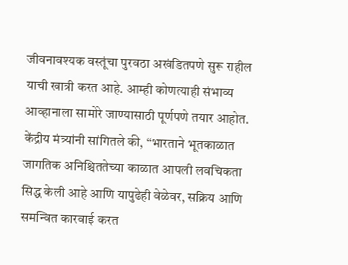जीवनावश्यक वस्तूंचा पुरवठा अखंडितपणे सुरू राहील याची खात्री करत आहे. आम्ही कोणत्याही संभाव्य आव्हानाला सामोरे जाण्यासाठी पूर्णपणे तयार आहोत. केंद्रीय मंत्र्यांनी सांगितले की, “भारताने भूतकाळात जागतिक अनिश्चिततेच्या काळात आपली लवचिकता सिद्ध केली आहे आणि यापुढेही वेळेवर, सक्रिय आणि समन्वित कारवाई करत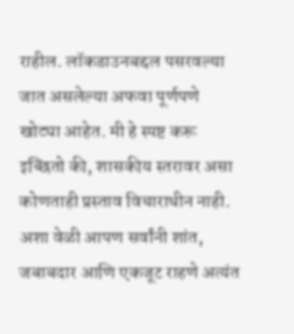राहील. लॉकडाउनबद्दल पसरवल्या जात असलेल्या अफवा पूर्णपणे खोट्या आहेत. मी हे स्पष्ट करू इच्छितो की, शासकीय स्तरावर असा कोणताही प्रस्ताव विचाराधीन नाही. अशा वेळी आपण सर्वांनी शांत, जबाबदार आणि एकजूट राहणे अत्यंत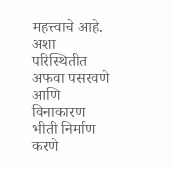महत्त्वाचे आहे. अशा परिस्थितीत अफवा पसरवणे आणि विनाकारण भीती निर्माण करणे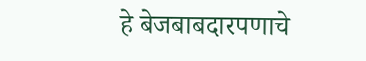हे बेजबाबदारपणाचे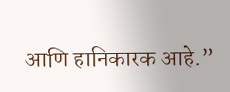आणि हानिकारक आहे.”